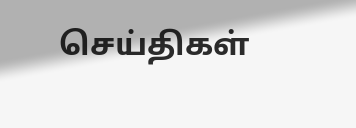செய்திகள்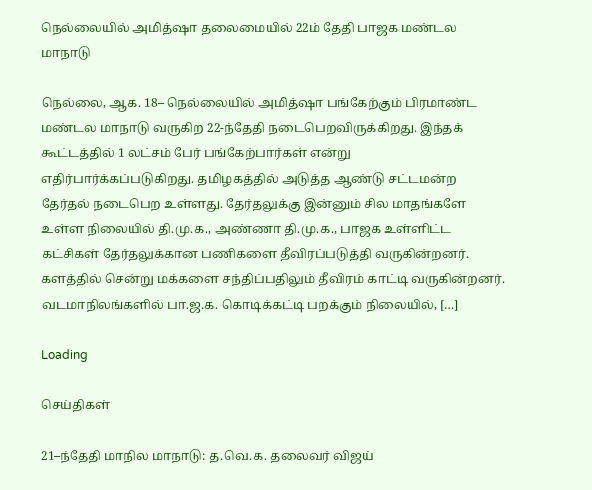நெல்லையில் அமித்ஷா தலைமையில் 22ம் தேதி பாஜக மண்டல மாநாடு

நெல்லை, ஆக. 18– நெல்லையில் அமித்ஷா பங்கேற்கும் பிரமாண்ட மண்டல மாநாடு வருகிற 22-ந்தேதி நடைபெறவிருக்கிறது. இந்தக் கூட்டத்தில் 1 லட்சம் பேர் பங்கேற்பார்கள் என்று எதிர்பார்க்கப்படுகிறது. தமிழகத்தில் அடுத்த ஆண்டு சட்டமன்ற தேர்தல் நடைபெற உள்ளது. தேர்தலுக்கு இன்னும் சில மாதங்களே உள்ள நிலையில் தி.மு.க., அண்ணா தி.மு.க., பாஜக உள்ளிட்ட கட்சிகள் தேர்தலுக்கான பணிகளை தீவிரப்படுத்தி வருகின்றனர். களத்தில் சென்று மக்களை சந்திப்பதிலும் தீவிரம் காட்டி வருகின்றனர். வடமாநிலங்களில் பா.ஜ.க. கொடிக்கட்டி பறக்கும் நிலையில், […]

Loading

செய்திகள்

21–ந்தேதி மாநில மாநாடு: த.வெ.க. தலைவர் விஜய்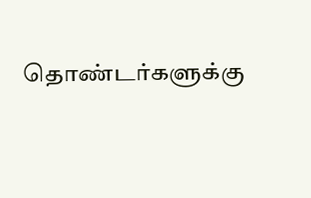தொண்டர்களுக்கு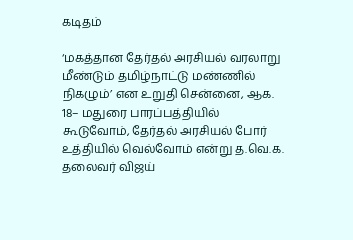கடிதம்

‘மகத்தான தேர்தல் அரசியல் வரலாறு மீண்டும் தமிழ்நாட்டு மண்ணில் நிகழும்’ என உறுதி சென்னை, ஆக. 18– மதுரை பாரப்பத்தியில் கூடுவோம், தேர்தல் அரசியல் போர் உத்தியில் வெல்வோம் என்று த.வெ.க. தலைவர் விஜய்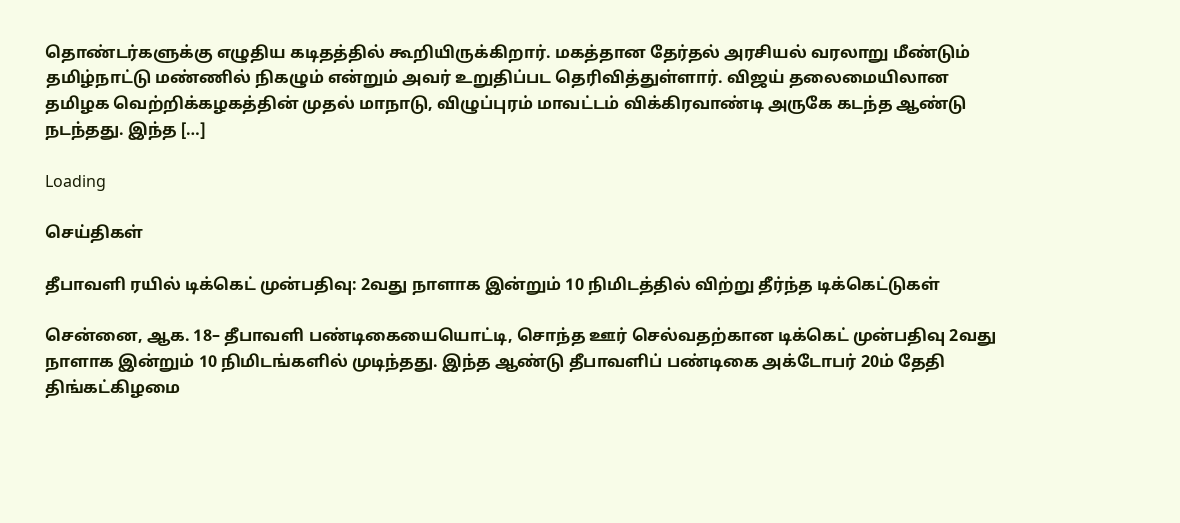தொண்டர்களுக்கு எழுதிய கடிதத்தில் கூறியிருக்கிறார். மகத்தான தேர்தல் அரசியல் வரலாறு மீண்டும் தமிழ்நாட்டு மண்ணில் நிகழும் என்றும் அவர் உறுதிப்பட தெரிவித்துள்ளார். விஜய் தலைமையிலான தமிழக வெற்றிக்கழகத்தின் முதல் மாநாடு, விழுப்புரம் மாவட்டம் விக்கிரவாண்டி அருகே கடந்த ஆண்டு நடந்தது. இந்த […]

Loading

செய்திகள்

தீபாவளி ரயில் டிக்கெட் முன்பதிவு: 2வது நாளாக இன்றும் 10 நிமிடத்தில் விற்று தீர்ந்த டிக்கெட்டுகள்

சென்னை, ஆக. 18– தீபாவளி பண்டிகையையொட்டி, சொந்த ஊர் செல்வதற்கான டிக்கெட் முன்பதிவு 2வது நாளாக இன்றும் 10 நிமிடங்களில் முடிந்தது. இந்த ஆண்டு தீபாவளிப் பண்டிகை அக்டோபர் 20ம் தேதி திங்கட்கிழமை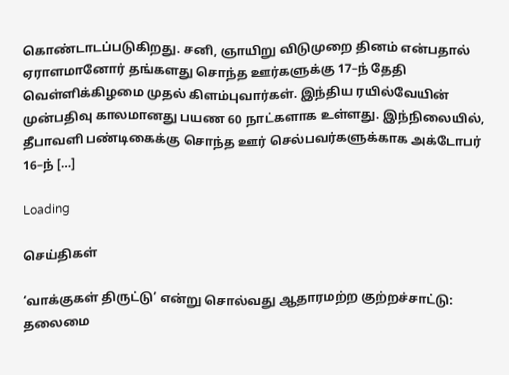கொண்டாடப்படுகிறது. சனி, ஞாயிறு விடுமுறை தினம் என்பதால் ஏராளமானோர் தங்களது சொந்த ஊர்களுக்கு 17–ந் தேதி வெள்ளிக்கிழமை முதல் கிளம்புவார்கள். இந்திய ரயில்வேயின் முன்பதிவு காலமானது பயண 60 நாட்களாக உள்ளது. இந்நிலையில், தீபாவளி பண்டிகைக்கு சொந்த ஊர் செல்பவர்களுக்காக அக்டோபர் 16–ந் […]

Loading

செய்திகள்

‘வாக்குகள் திருட்டு’ என்று சொல்வது ஆதாரமற்ற குற்றச்சாட்டு: தலைமை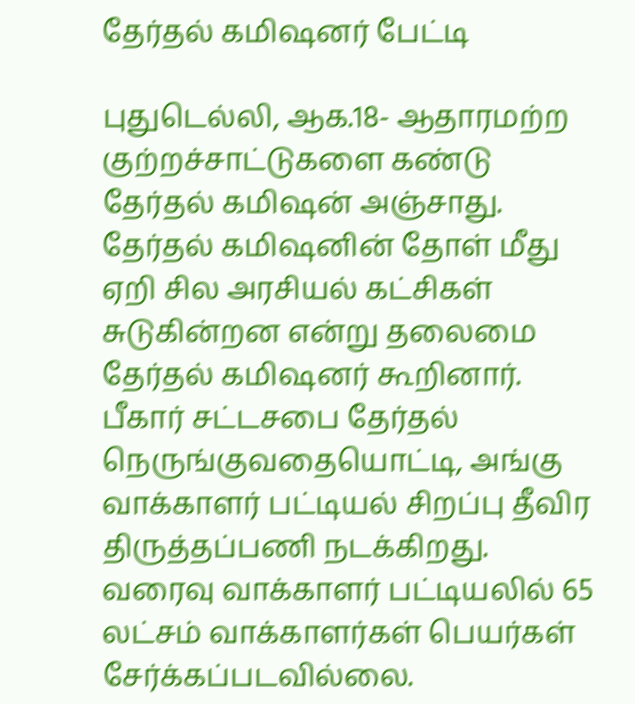தேர்தல் கமிஷனர் பேட்டி

புதுடெல்லி, ஆக.18- ஆதாரமற்ற குற்றச்சாட்டுகளை கண்டு தேர்தல் கமிஷன் அஞ்சாது. தேர்தல் கமிஷனின் தோள் மீது ஏறி சில அரசியல் கட்சிகள் சுடுகின்றன என்று தலைமை தேர்தல் கமிஷனர் கூறினார். பீகார் சட்டசபை தேர்தல் நெருங்குவதையொட்டி, அங்கு வாக்காளர் பட்டியல் சிறப்பு தீவிர திருத்தப்பணி நடக்கிறது. வரைவு வாக்காளர் பட்டியலில் 65 லட்சம் வாக்காளர்கள் பெயர்கள் சேர்க்கப்படவில்லை.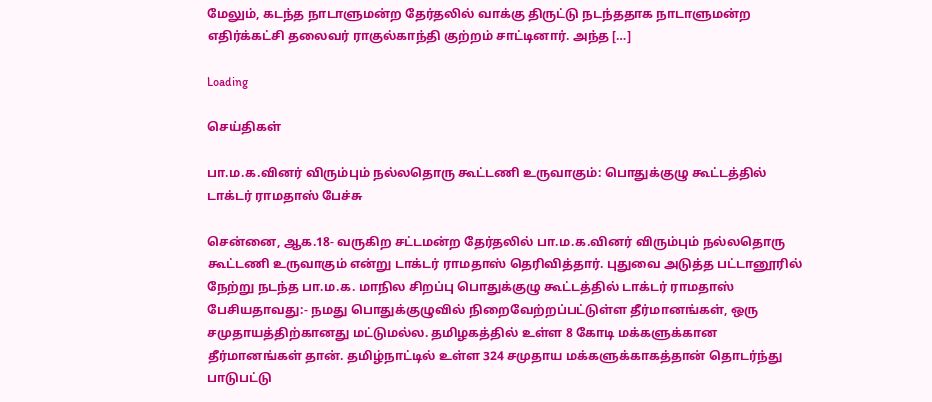மேலும், கடந்த நாடாளுமன்ற தேர்தலில் வாக்கு திருட்டு நடந்ததாக நாடாளுமன்ற எதிர்க்கட்சி தலைவர் ராகுல்காந்தி குற்றம் சாட்டினார். அந்த […]

Loading

செய்திகள்

பா.ம.க.வினர் விரும்பும் நல்லதொரு கூட்டணி உருவாகும்: பொதுக்குழு கூட்டத்தில் டாக்டர் ராமதாஸ் பேச்சு

சென்னை, ஆக.18- வருகிற சட்டமன்ற தேர்தலில் பா.ம.க.வினர் விரும்பும் நல்லதொரு கூட்டணி உருவாகும் என்று டாக்டர் ராமதாஸ் தெரிவித்தார். புதுவை அடுத்த பட்டானூரில் நேற்று நடந்த பா.ம.க. மாநில சிறப்பு பொதுக்குழு கூட்டத்தில் டாக்டர் ராமதாஸ் பேசியதாவது:- நமது பொதுக்குழுவில் நிறைவேற்றப்பட்டுள்ள தீர்மானங்கள், ஒரு சமுதாயத்திற்கானது மட்டுமல்ல. தமிழகத்தில் உள்ள 8 கோடி மக்களுக்கான தீர்மானங்கள் தான். தமிழ்நாட்டில் உள்ள 324 சமுதாய மக்களுக்காகத்தான் தொடர்ந்து பாடுபட்டு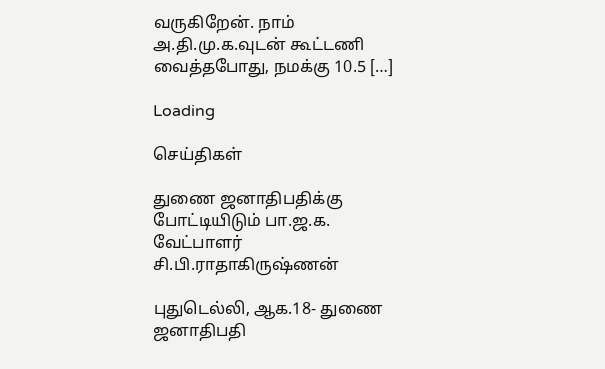வருகிறேன். நாம் அ.தி.மு.க.வுடன் கூட்டணி வைத்தபோது, நமக்கு 10.5 […]

Loading

செய்திகள்

துணை ஜனாதிபதிக்கு போட்டியிடும் பா.ஜ.க. வேட்பாளர் சி.பி.ராதாகிருஷ்ணன்

புதுடெல்லி, ஆக.18- துணை ஜனாதிபதி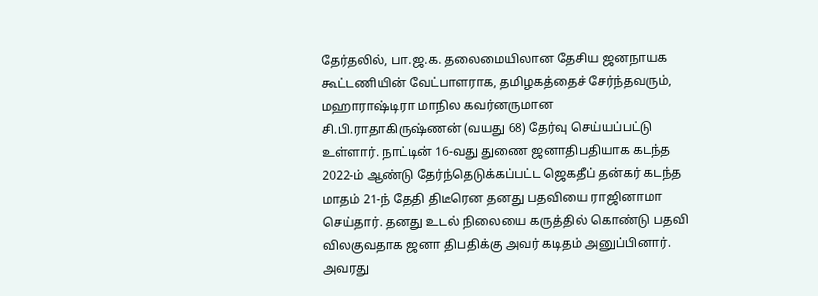தேர்தலில், பா.ஜ.க. தலைமையிலான தேசிய ஜனநாயக கூட்டணியின் வேட்பாளராக, தமிழகத்தைச் சேர்ந்தவரும், மஹாராஷ்டிரா மாநில கவர்னருமான சி.பி.ராதாகிருஷ்ணன் (வயது 68) தேர்வு செய்யப்பட்டு உள்ளார். நாட்டின் 16-வது துணை ஜனாதிபதியாக கடந்த 2022-ம் ஆண்டு தேர்ந்தெடுக்கப்பட்ட ஜெகதீப் தன்கர் கடந்த மாதம் 21-ந் தேதி திடீரென தனது பதவியை ராஜினாமா செய்தார். தனது உடல் நிலையை கருத்தில் கொண்டு பதவி விலகுவதாக ஜனா திபதிக்கு அவர் கடிதம் அனுப்பினார். அவரது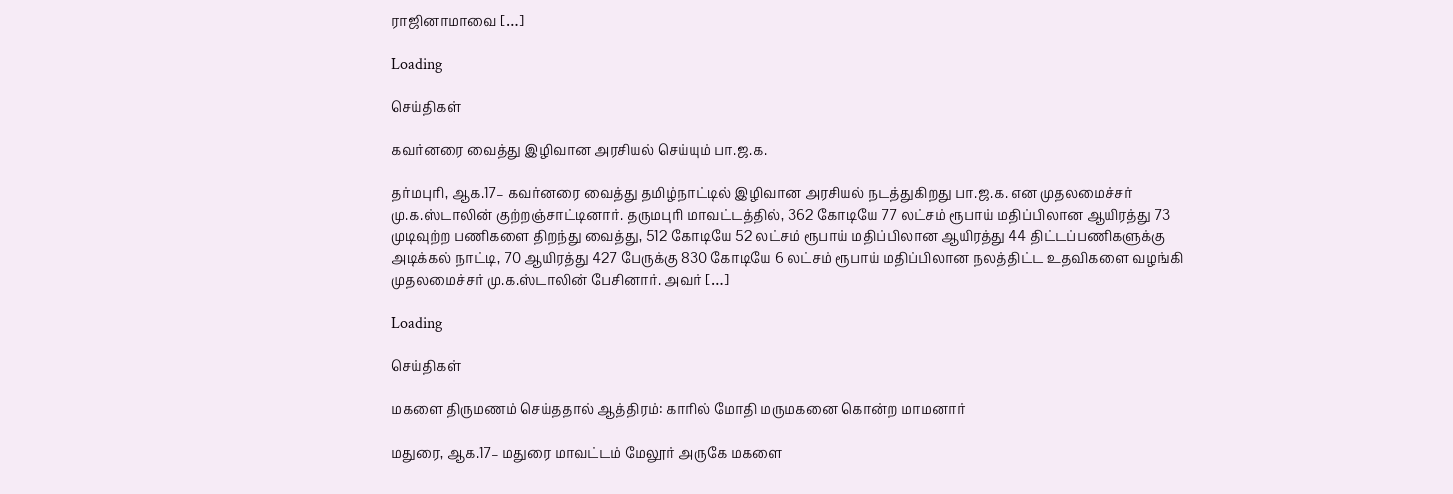ராஜினாமாவை […]

Loading

செய்திகள்

கவர்னரை வைத்து இழிவான அரசியல் செய்யும் பா.ஜ.க.

தர்மபுரி, ஆக.17– கவர்னரை வைத்து தமிழ்நாட்டில் இழிவான அரசியல் நடத்துகிறது பா.ஜ.க. என முதலமைச்சர் மு.க.ஸ்டாலின் குற்றஞ்சாட்டினார். தருமபுரி மாவட்டத்தில், 362 கோடியே 77 லட்சம் ரூபாய் மதிப்பிலான ஆயிரத்து 73 முடிவுற்ற பணிகளை திறந்து வைத்து, 512 கோடியே 52 லட்சம் ரூபாய் மதிப்பிலான ஆயிரத்து 44 திட்டப்பணிகளுக்கு அடிக்கல் நாட்டி, 70 ஆயிரத்து 427 பேருக்கு 830 கோடியே 6 லட்சம் ரூபாய் மதிப்பிலான நலத்திட்ட உதவிகளை வழங்கி முதலமைச்சர் மு.க.ஸ்டாலின் பேசினார். அவர் […]

Loading

செய்திகள்

மகளை திருமணம் செய்ததால் ஆத்திரம்: காரில் மோதி மருமகனை கொன்ற மாமனார்

மதுரை, ஆக.17– மதுரை மாவட்டம் மேலூர் அருகே மகளை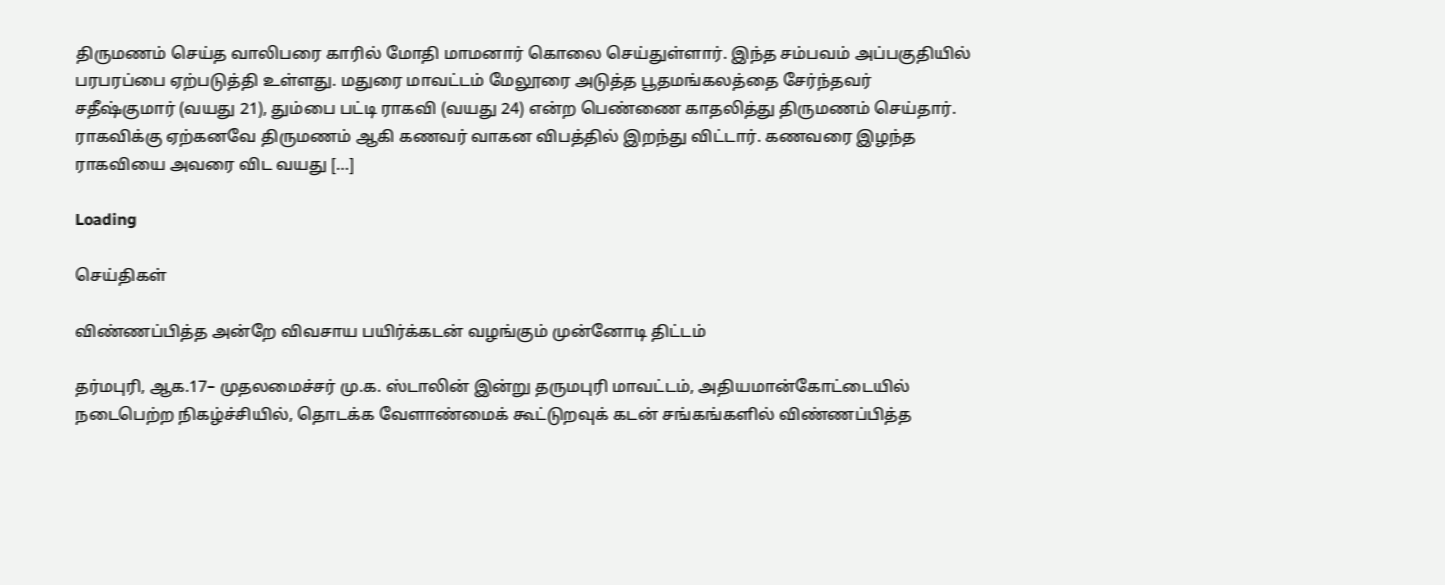திருமணம் செய்த வாலிபரை காரில் மோதி மாமனார் கொலை செய்துள்ளார். இந்த சம்பவம் அப்பகுதியில் பரபரப்பை ஏற்படுத்தி உள்ளது. மதுரை மாவட்டம் மேலூரை அடுத்த பூதமங்கலத்தை சேர்ந்தவர் சதீஷ்குமார் (வயது 21), தும்பை பட்டி ராகவி (வயது 24) என்ற பெண்ணை காதலித்து திருமணம் செய்தார். ராகவிக்கு ஏற்கனவே திருமணம் ஆகி கணவர் வாகன விபத்தில் இறந்து விட்டார். கணவரை இழந்த ராகவியை அவரை விட வயது […]

Loading

செய்திகள்

விண்ணப்பித்த அன்றே விவசாய பயிர்க்கடன் வழங்கும் முன்னோடி திட்டம்

தர்மபுரி, ஆக.17– முதலமைச்சர் மு.க. ஸ்டாலின் இன்று தருமபுரி மாவட்டம், அதியமான்கோட்டையில் நடைபெற்ற நிகழ்ச்சியில், தொடக்க வேளாண்மைக் கூட்டுறவுக் கடன் சங்கங்களில் விண்ணப்பித்த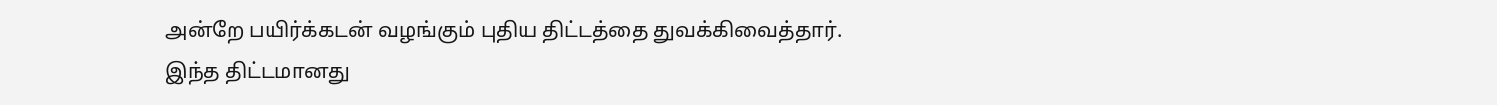அன்றே பயிர்க்கடன் வழங்கும் புதிய திட்டத்தை துவக்கிவைத்தார். இந்த திட்டமானது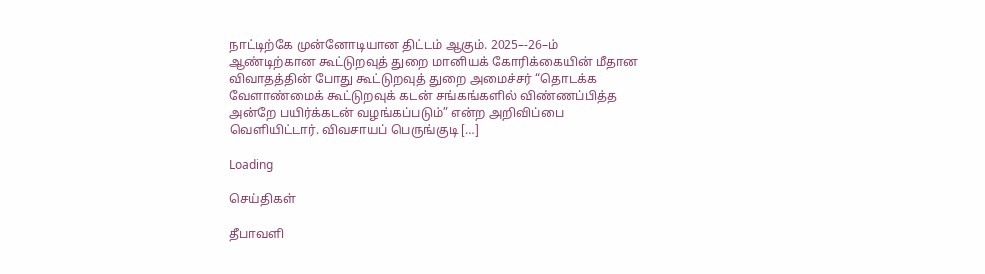நாட்டிற்கே முன்னோடியான திட்டம் ஆகும். 2025–-26–ம் ஆண்டிற்கான கூட்டுறவுத் துறை மானியக் கோரிக்கையின் மீதான விவாதத்தின் போது கூட்டுறவுத் துறை அமைச்சர் “தொடக்க வேளாண்மைக் கூட்டுறவுக் கடன் சங்கங்களில் விண்ணப்பித்த அன்றே பயிர்க்கடன் வழங்கப்படும்” என்ற அறிவிப்பை வெளியிட்டார். விவசாயப் பெருங்குடி […]

Loading

செய்திகள்

தீபாவளி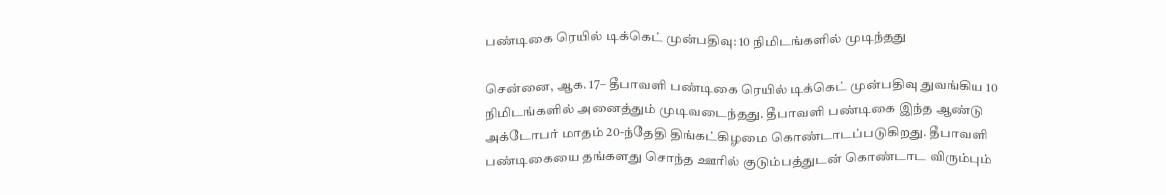பண்டிகை ரெயில் டிக்கெட் முன்பதிவு: 10 நிமிடங்களில் முடிந்தது

சென்னை, ஆக. 17– தீபாவளி பண்டிகை ரெயில் டிக்கெட் முன்பதிவு துவங்கிய 10 நிமிடங்களில் அனைத்தும் முடிவடைந்தது. தீபாவளி பண்டிகை இந்த ஆண்டு அக்டோபர் மாதம் 20-ந்தேதி திங்கட்கிழமை கொண்டாடப்படுகிறது. தீபாவளி பண்டிகையை தங்களது சொந்த ஊரில் குடும்பத்துடன் கொண்டாட விரும்பும்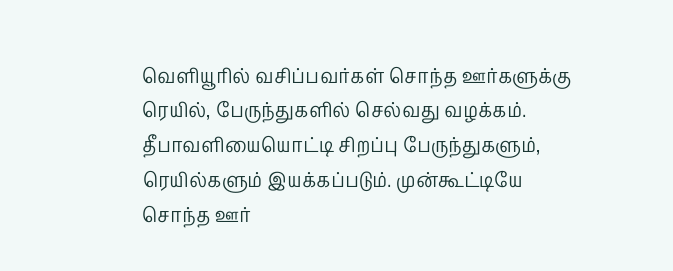வெளியூரில் வசிப்பவர்கள் சொந்த ஊர்களுக்கு ரெயில், பேருந்துகளில் செல்வது வழக்கம். தீபாவளியையொட்டி சிறப்பு பேருந்துகளும், ரெயில்களும் இயக்கப்படும். முன்கூட்டியே சொந்த ஊர்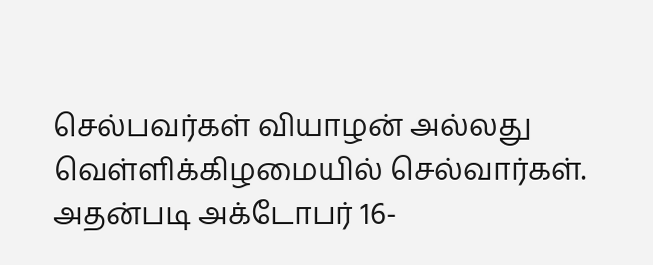செல்பவர்கள் வியாழன் அல்லது வெள்ளிக்கிழமையில் செல்வார்கள். அதன்படி அக்டோபர் 16-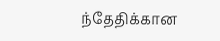ந்தேதிக்கான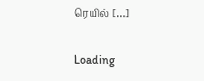ரெயில் […]

Loading